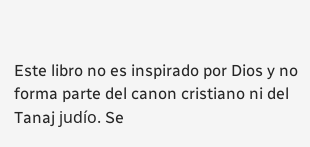Este libro no es inspirado por Dios y no forma parte del canon cristiano ni del Tanaj judío. Se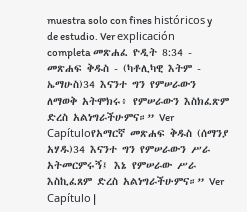muestra solo con fines históricos y de estudio. Ver explicación completa መጽሐፈ ዮዲት 8:34 - መጽሐፍ ቅዱስ - (ካቶሊካዊ እትም - ኤማሁስ)34 እናንተ ግን የምሠራውን ለማወቅ አትሞክሩ፥ የምሠራውን እስክፈጽም ድረስ አልነግራችሁምና።” Ver Capítuloየአማርኛ መጽሐፍ ቅዱስ (ሰማንያ አሃዱ)34 እናንተ ግን የምሠራውን ሥራ አትመርምሩኝ፤ እኔ የምሠራው ሥራ እስኪፈጸም ድረስ አልነግራችሁምና።” Ver Capítulo |